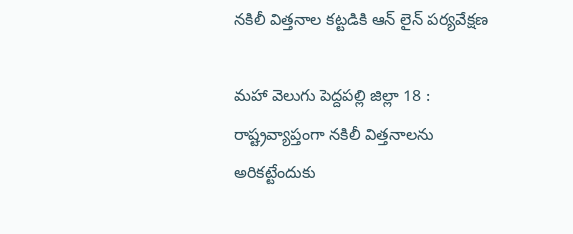నకిలీ విత్తనాల కట్టడికి ఆన్ లైన్ పర్యవేక్షణ

మహా వెలుగు పెద్దపల్లి జిల్లా 18 : రాష్ట్రవ్యాప్తంగా నకిలీ విత్తనాలను అరికట్టేందుకు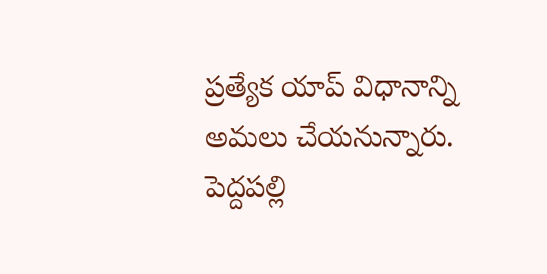ప్రత్యేక యాప్ విధానాన్ని అమలు చేయనున్నారు. పెద్దపల్లి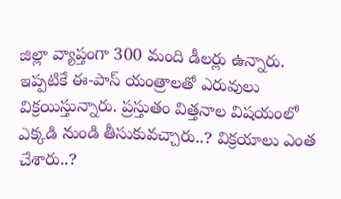జిల్లా వ్యాప్తంగా 300 మంది డీలర్లు ఉన్నారు. ఇప్పటికే ఈ-పాస్ యంత్రాలతో ఎరువులు విక్రయిస్తున్నారు. ప్రస్తుతం విత్తనాల విషయంలో ఎక్కడి నుండి తీసుకువచ్చారు..? విక్రయాలు ఎంత చేశారు..?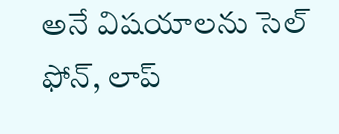అనే విషయాలను సెల్ ఫోన్, లాప్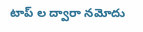టాప్ ల ద్వారా నమోదు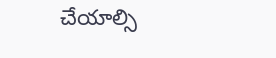చేయాల్సి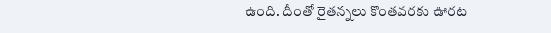ఉంది. దీంతో రైతన్నలు కొంతవరకు ఊరట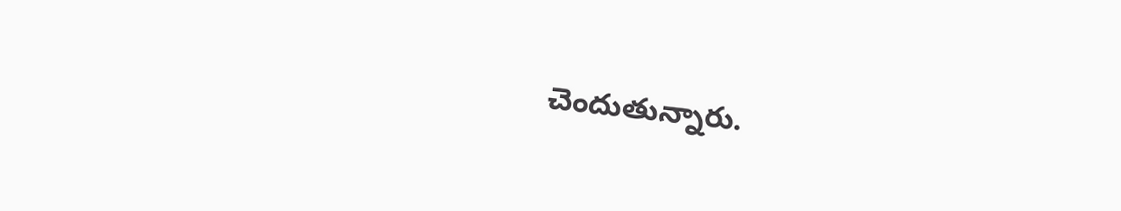చెందుతున్నారు.